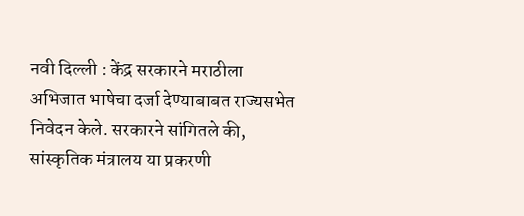नवी दिल्ली : केंद्र सरकारने मराठीला अभिजात भाषेचा दर्जा देण्याबाबत राज्यसभेत निवेदन केले. सरकारने सांगितले की, सांस्कृतिक मंत्रालय या प्रकरणी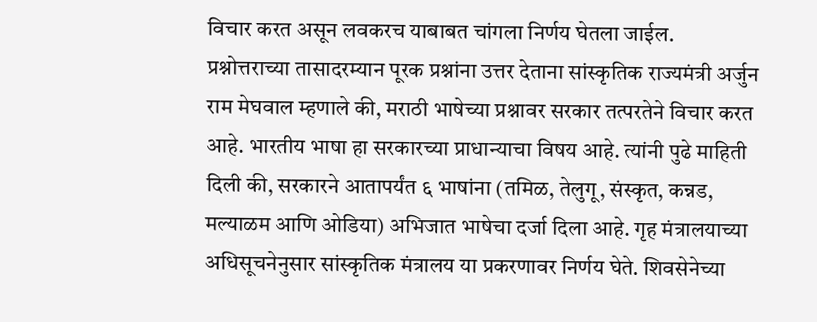विचार करत असून लवकरच याबाबत चांगला निर्णय घेतला जाईल.
प्रश्नोत्तराच्या तासादरम्यान पूरक प्रश्नांना उत्तर देताना सांस्कृतिक राज्यमंत्री अर्जुन राम मेघवाल म्हणाले की, मराठी भाषेच्या प्रश्नावर सरकार तत्परतेने विचार करत आहे. भारतीय भाषा हा सरकारच्या प्राधान्याचा विषय आहे. त्यांनी पुढे माहिती दिली की, सरकारने आतापर्यंत ६ भाषांना (तमिळ, तेलुगू, संस्कृत, कन्नड, मल्याळम आणि ओडिया) अभिजात भाषेचा दर्जा दिला आहे. गृह मंत्रालयाच्या अधिसूचनेनुसार सांस्कृतिक मंत्रालय या प्रकरणावर निर्णय घेते. शिवसेनेच्या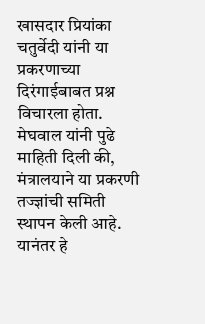खासदार प्रियांका चतुर्वेदी यांनी या प्रकरणाच्या दिरंगाईबाबत प्रश्न विचारला होता. मेघवाल यांनी पुढे माहिती दिली की, मंत्रालयाने या प्रकरणी तज्ज्ञांची समिती स्थापन केली आहे. यानंतर हे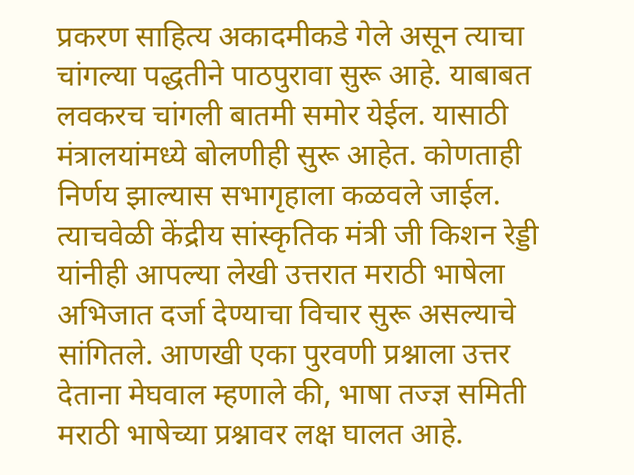प्रकरण साहित्य अकादमीकडे गेले असून त्याचा चांगल्या पद्धतीने पाठपुरावा सुरू आहे. याबाबत लवकरच चांगली बातमी समोर येईल. यासाठी मंत्रालयांमध्ये बोलणीही सुरू आहेत. कोणताही निर्णय झाल्यास सभागृहाला कळवले जाईल. त्याचवेळी केंद्रीय सांस्कृतिक मंत्री जी किशन रेड्डी यांनीही आपल्या लेखी उत्तरात मराठी भाषेला अभिजात दर्जा देण्याचा विचार सुरू असल्याचे सांगितले. आणखी एका पुरवणी प्रश्नाला उत्तर देताना मेघवाल म्हणाले की, भाषा तज्ज्ञ समिती मराठी भाषेच्या प्रश्नावर लक्ष घालत आहे.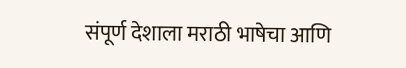संपूर्ण देशाला मराठी भाषेचा आणि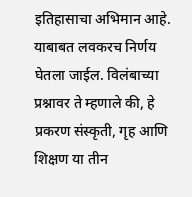इतिहासाचा अभिमान आहे. याबाबत लवकरच निर्णय घेतला जाईल. विलंबाच्या प्रश्नावर ते म्हणाले की, हे प्रकरण संस्कृती, गृह आणि शिक्षण या तीन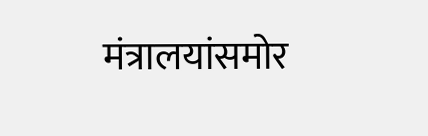मंत्रालयांसमोर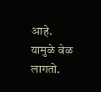आहे. यामुळे वेळ लागतो.